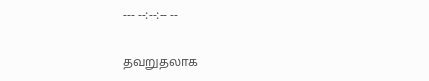--- --:--:-- --

தவறுதலாக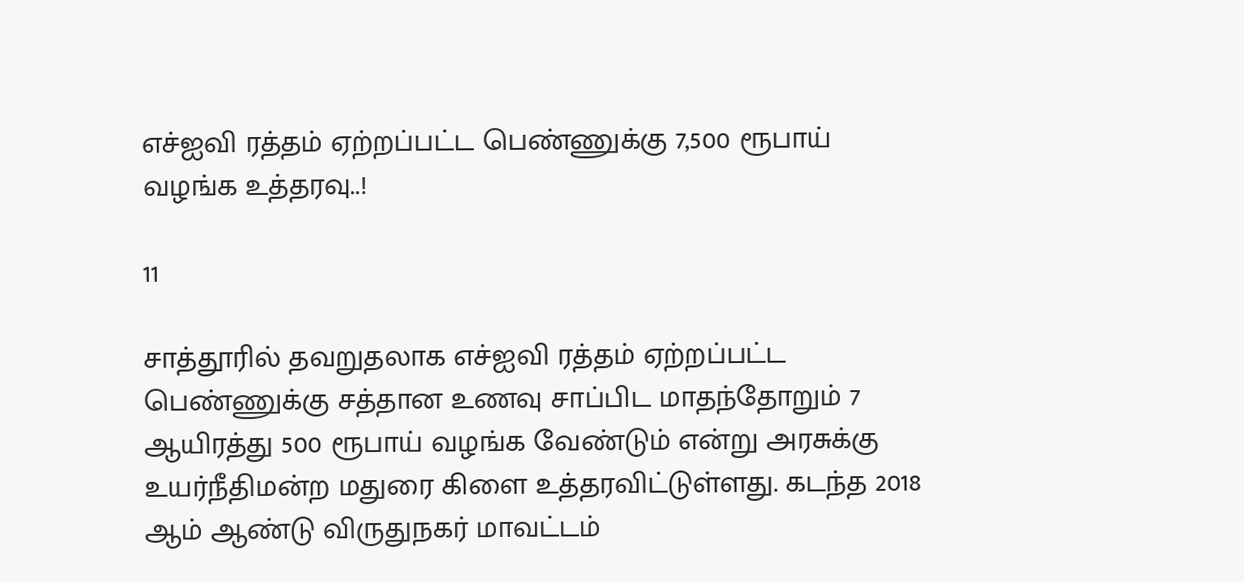எச்‌ஐ‌வி ரத்தம் ஏற்றப்பட்ட பெண்ணுக்கு 7,500 ரூபாய் வழங்க உத்தரவு..!

11

சாத்தூரில் தவறுதலாக எச்ஐவி ரத்தம் ஏற்றப்பட்ட பெண்ணுக்கு சத்தான உணவு சாப்பிட மாதந்தோறும் 7 ஆயிரத்து 500 ரூபாய் வழங்க வேண்டும் என்று அரசுக்கு உயர்நீதிமன்ற மதுரை கிளை உத்தரவிட்டுள்ளது. கடந்த 2018 ஆம் ஆண்டு விருதுநகர் மாவட்டம்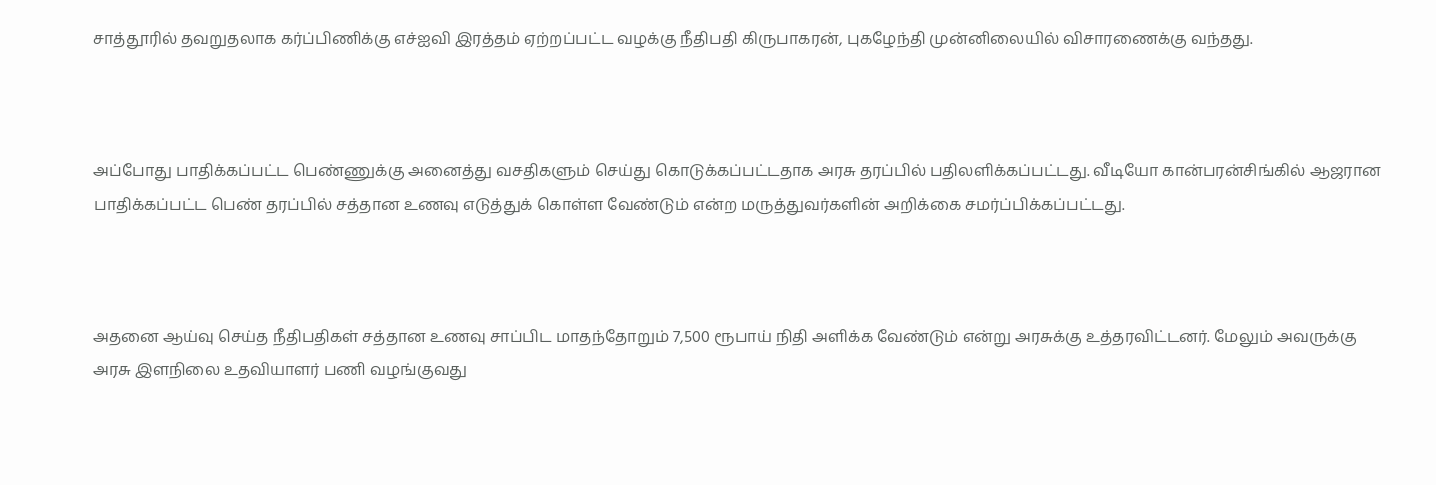சாத்தூரில் தவறுதலாக கர்ப்பிணிக்கு எச்‌ஐ‌வி இரத்தம் ஏற்றப்பட்ட வழக்கு நீதிபதி கிருபாகரன், புகழேந்தி முன்னிலையில் விசாரணைக்கு வந்தது.



அப்போது பாதிக்கப்பட்ட பெண்ணுக்கு அனைத்து வசதிகளும் செய்து கொடுக்கப்பட்டதாக அரசு தரப்பில் பதிலளிக்கப்பட்டது. வீடியோ கான்பரன்சிங்கில் ஆஜரான பாதிக்கப்பட்ட பெண் தரப்பில் சத்தான உணவு எடுத்துக் கொள்ள வேண்டும் என்ற மருத்துவர்களின் அறிக்கை சமர்ப்பிக்கப்பட்டது.



அதனை ஆய்வு செய்த நீதிபதிகள் சத்தான உணவு சாப்பிட மாதந்தோறும் 7,500 ரூபாய் நிதி அளிக்க வேண்டும் என்று அரசுக்கு உத்தரவிட்டனர். மேலும் அவருக்கு அரசு இளநிலை உதவியாளர் பணி வழங்குவது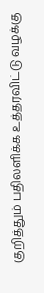குறித்தும் பதிலளிக்க உத்தரவிட்டு வழக்கு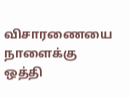விசாரணையை நாளைக்கு ஒத்தி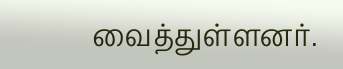வைத்துள்ளனர்.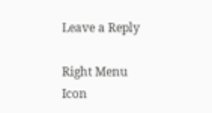Leave a Reply

Right Menu Icon